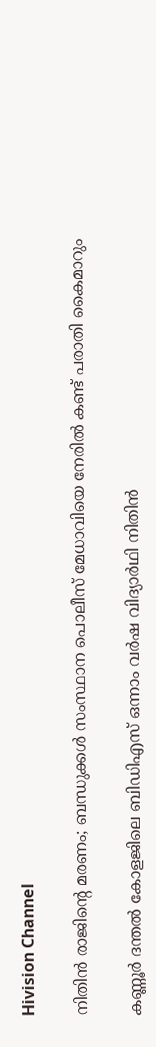Hivision Channel

നിതിന്‍ രാജിന്റെ മരണം; ബന്ധുക്കള്‍ സംസ്ഥാന പൊലീസ് മേധാവിയെ നേരില്‍ കണ്ട് പരാതി കൈമാറും

കണ്ണൂര്‍ ദന്തല്‍ കോളജിലെ ബിഡിഎസ് ഒന്നാം വര്‍ഷ വിദ്യാര്‍ഥി നിതിന്‍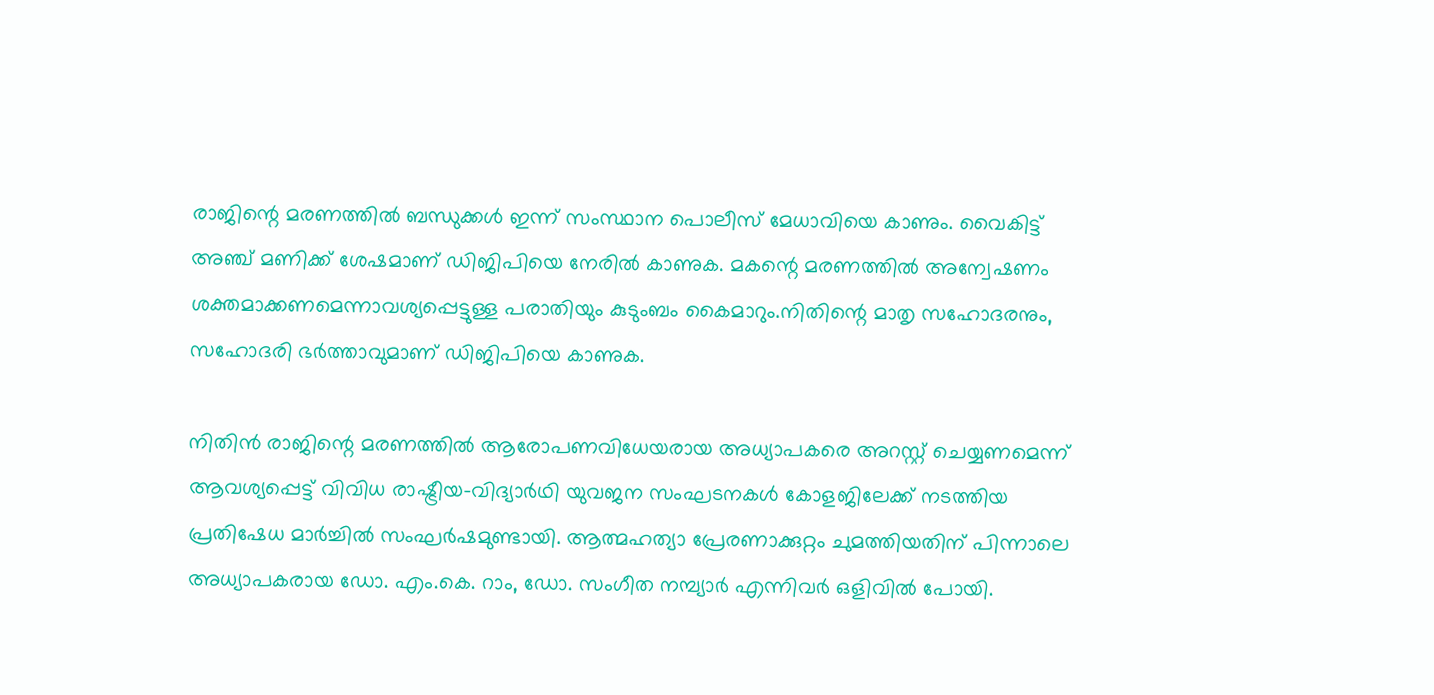രാജിന്റെ മരണത്തില്‍ ബന്ധുക്കള്‍ ഇന്ന് സംസ്ഥാന പൊലീസ് മേധാവിയെ കാണും. വൈകിട്ട് അഞ്ച് മണിക്ക് ശേഷമാണ് ഡിജിപിയെ നേരില്‍ കാണുക. മകന്റെ മരണത്തില്‍ അന്വേഷണം ശക്തമാക്കണമെന്നാവശ്യപ്പെട്ടുള്ള പരാതിയും കുടുംബം കൈമാറും.നിതിന്റെ മാതൃ സഹോദരനും, സഹോദരി ഭര്‍ത്താവുമാണ് ഡിജിപിയെ കാണുക.

നിതിന്‍ രാജിന്റെ മരണത്തില്‍ ആരോപണവിധേയരായ അധ്യാപകരെ അറസ്റ്റ് ചെയ്യണമെന്ന് ആവശ്യപ്പെട്ട് വിവിധ രാഷ്ട്രീയ-വിദ്യാര്‍ഥി യുവജന സംഘടനകള്‍ കോളജിലേക്ക് നടത്തിയ പ്രതിഷേധ മാര്‍ച്ചില്‍ സംഘര്‍ഷമുണ്ടായി. ആത്മഹത്യാ പ്രേരണാക്കുറ്റം ചുമത്തിയതിന് പിന്നാലെ അധ്യാപകരായ ഡോ. എം.കെ. റാം, ഡോ. സംഗീത നമ്പ്യാര്‍ എന്നിവര്‍ ഒളിവില്‍ പോയി.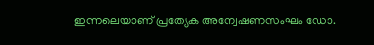ഇന്നലെയാണ് പ്രത്യേക അന്വേഷണസംഘം ഡോ.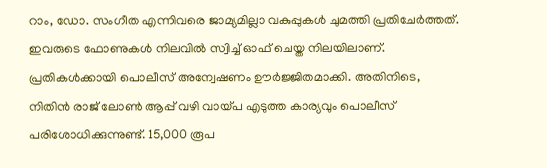റാം, ഡോ. സംഗീത എന്നിവരെ ജാമ്യമില്ലാ വകുപ്പുകള്‍ ചുമത്തി പ്രതിചേര്‍ത്തത്. ഇവരുടെ ഫോണുകള്‍ നിലവില്‍ സ്വിച്ച് ഓഫ് ചെയ്ത നിലയിലാണ്. പ്രതികള്‍ക്കായി പൊലീസ് അന്വേഷണം ഊര്‍ജ്ജിതമാക്കി. അതിനിടെ, നിതിന്‍ രാജ് ലോണ്‍ ആപ്പ് വഴി വായ്പ എടുത്ത കാര്യവും പൊലീസ് പരിശോധിക്കുന്നുണ്ട്. 15,000 രൂപ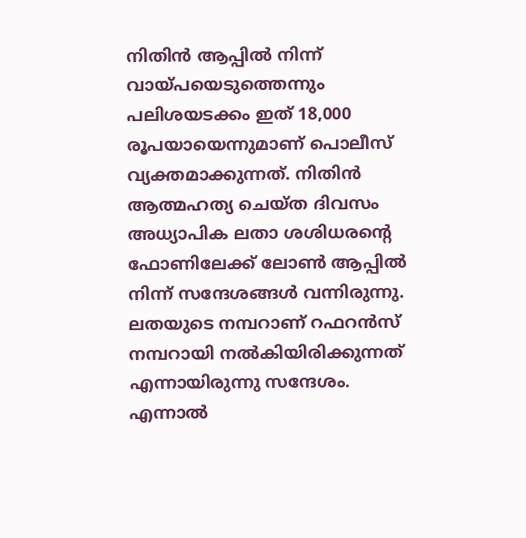നിതിന്‍ ആപ്പില്‍ നിന്ന് വായ്പയെടുത്തെന്നും പലിശയടക്കം ഇത് 18,000 രൂപയായെന്നുമാണ് പൊലീസ് വ്യക്തമാക്കുന്നത്. നിതിന്‍ ആത്മഹത്യ ചെയ്ത ദിവസം അധ്യാപിക ലതാ ശശിധരന്റെ ഫോണിലേക്ക് ലോണ്‍ ആപ്പില്‍ നിന്ന് സന്ദേശങ്ങള്‍ വന്നിരുന്നു. ലതയുടെ നമ്പറാണ് റഫറന്‍സ് നമ്പറായി നല്‍കിയിരിക്കുന്നത് എന്നായിരുന്നു സന്ദേശം. എന്നാല്‍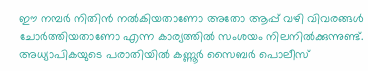ഈ നമ്പര്‍ നിതിന്‍ നല്‍കിയതാണോ അതോ ആപ്പ് വഴി വിവരങ്ങള്‍ ചോര്‍ത്തിയതാണോ എന്ന കാര്യത്തില്‍ സംശയം നിലനില്‍ക്കുന്നുണ്ട്. അധ്യാപികയുടെ പരാതിയില്‍ കണ്ണൂര്‍ സൈബര്‍ പൊലീസ്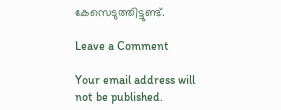കേസെടുത്തിട്ടുണ്ട്.

Leave a Comment

Your email address will not be published.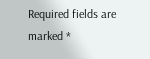Required fields are marked *